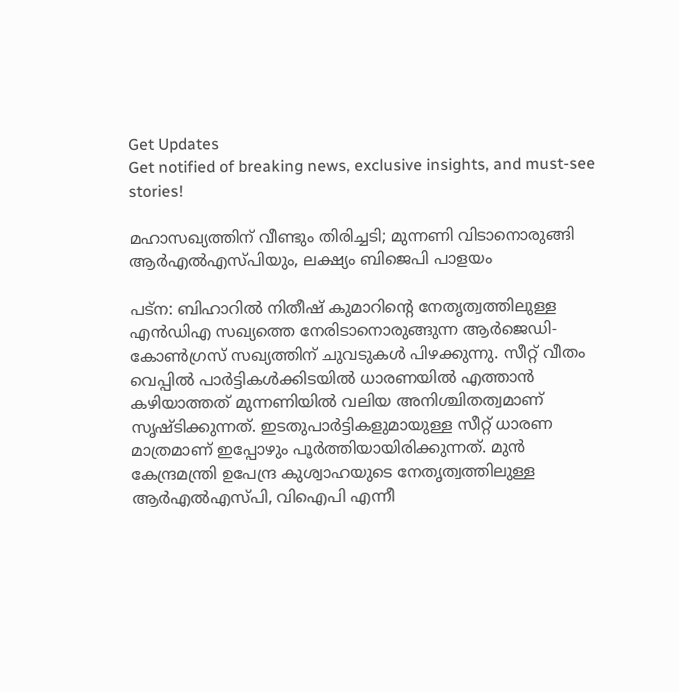Get Updates
Get notified of breaking news, exclusive insights, and must-see stories!

മഹാസഖ്യത്തിന് വീണ്ടും തിരിച്ചടി; മുന്നണി വിടാനൊരുങ്ങി ആര്‍എല്‍എസ്പിയും, ലക്ഷ്യം ബിജെപി പാളയം

പട്ന: ബിഹാറില്‍ നിതീഷ് കുമാറിന്‍റെ നേതൃത്വത്തിലുള്ള എന്‍ഡിഎ സഖ്യത്തെ നേരിടാനൊരുങ്ങുന്ന ആര്‍ജെഡി-കോണ്‍ഗ്രസ് സഖ്യത്തിന് ചുവടുകള്‍ പിഴക്കുന്നു. സീറ്റ് വീതം വെപ്പില്‍ പാര്‍ട്ടികള്‍ക്കിടയില്‍ ധാരണയില്‍ എത്താന്‍ കഴിയാത്തത് മുന്നണിയില്‍ വലിയ അനിശ്ചിതത്വമാണ് സൃഷ്ടിക്കുന്നത്. ഇടതുപാര്‍ട്ടികളുമായുള്ള സീറ്റ് ധാരണ മാത്രമാണ് ഇപ്പോഴും പൂര്‍ത്തിയായിരിക്കുന്നത്. മുന്‍ കേന്ദ്രമന്ത്രി ഉപേന്ദ്ര കുശ്വാഹയുടെ നേതൃത്വത്തിലുള്ള ആര്‍എല്‍എസ്പി, വിഐപി എന്നീ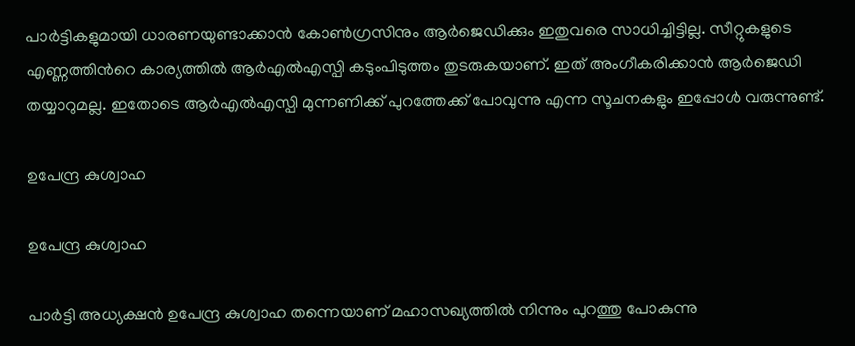പാര്‍ട്ടികളുമായി ധാരണയുണ്ടാക്കാന്‍ കോണ്‍ഗ്രസിനും ആര്‍ജെഡിക്കും ഇതുവരെ സാധിച്ചിട്ടില്ല. സീറ്റുകളുടെ എണ്ണത്തിന്‍റെ കാര്യത്തില്‍ ആര്‍എല്‍എസ്പി കടുംപിടുത്തം തുടരുകയാണ്. ഇത് അംഗീകരിക്കാന്‍ ആര്‍ജെഡി തയ്യാറുമല്ല. ഇതോടെ ആര്‍എല്‍എസ്പി മുന്നണിക്ക് പുറത്തേക്ക് പോവുന്നു എന്ന സൂചനകളും ഇപ്പോള്‍ വരുന്നുണ്ട്.

ഉപേന്ദ്ര കുശ്വാഹ

ഉപേന്ദ്ര കുശ്വാഹ

പാര്‍ട്ടി അധ്യക്ഷന്‍ ഉപേന്ദ്ര കുശ്വാഹ തന്നെയാണ് മഹാസഖ്യത്തില്‍ നിന്നും പുറത്തു പോകുന്നു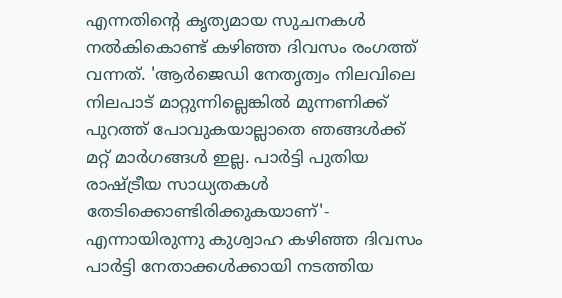എന്നതിന്‍റെ കൃത്യമായ സുചനകള്‍ നല്‍കികൊണ്ട് കഴിഞ്ഞ ദിവസം രംഗത്ത് വന്നത്. 'ആര്‍ജെഡി നേതൃത്വം നിലവിലെ നിലപാട് മാറ്റുന്നില്ലെങ്കില്‍ മുന്നണിക്ക് പുറത്ത് പോവുകയാല്ലാതെ ഞങ്ങള്‍ക്ക് മറ്റ് മാര്‍ഗങ്ങള്‍ ഇല്ല. പാര്‍ട്ടി പുതിയ രാഷ്ട്രീയ സാധ്യതകള്‍ തേടിക്കൊണ്ടിരിക്കുകയാണ്'- എന്നായിരുന്നു കുശ്വാഹ കഴിഞ്ഞ ദിവസം പാര്‍ട്ടി നേതാക്കള്‍ക്കായി നടത്തിയ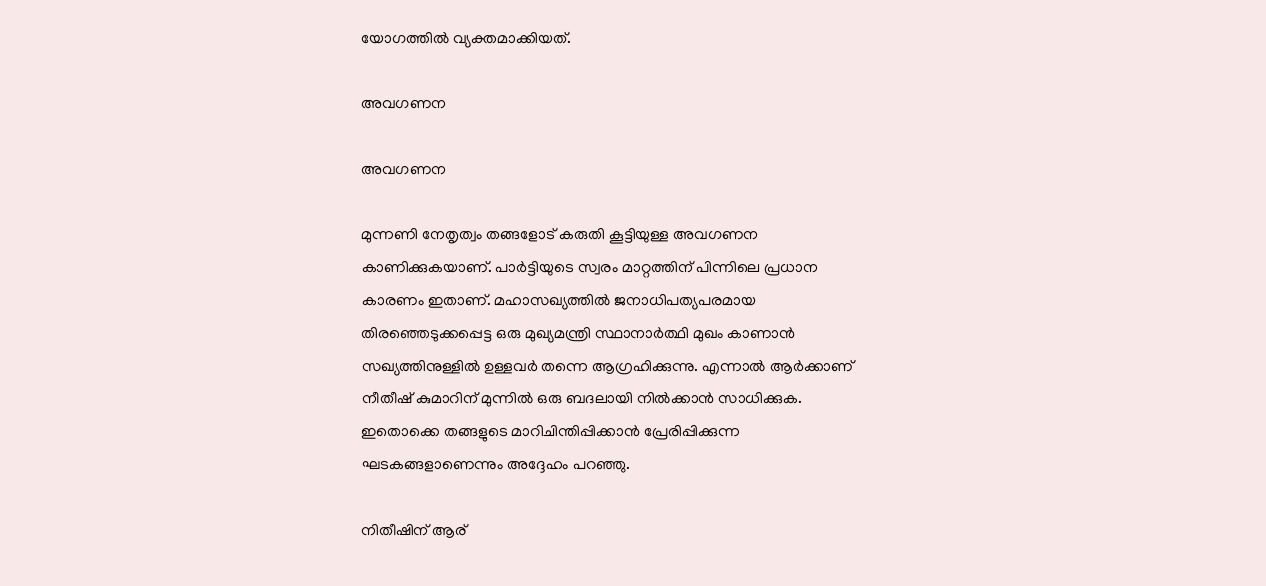യോഗത്തില്‍ വ്യക്തമാക്കിയത്.

അവഗണന

അവഗണന

മുന്നണി നേതൃത്വം തങ്ങളോട് കരുതി കൂട്ടിയുള്ള അവഗണന കാണിക്കുകയാണ്. പാര്‍ട്ടിയുടെ സ്വരം മാറ്റത്തിന് പിന്നിലെ പ്രധാന കാരണം ഇതാണ്. മഹാസഖ്യത്തില്‍ ജനാധിപത്യപരമായ തിരഞ്ഞെടുക്കപ്പെട്ട ഒരു മുഖ്യമന്ത്രി സ്ഥാനാര്‍ത്ഥി മുഖം കാണാന്‍ സഖ്യത്തിനുള്ളില്‍ ഉള്ളവര്‍ തന്നെ ആഗ്രഹിക്കുന്നു. എന്നാല്‍ ആര്‍ക്കാണ് നീതീഷ് കുമാറിന് മുന്നില്‍ ഒരു ബദലായി നില്‍ക്കാന്‍ സാധിക്കുക. ഇതൊക്കെ തങ്ങളുടെ മാറിചിന്തിപ്പിക്കാന്‍ പ്രേരിപ്പിക്കുന്ന ഘടകങ്ങളാണെന്നും അദ്ദേഹം പറഞ്ഞു.

നിതീഷിന് ആര്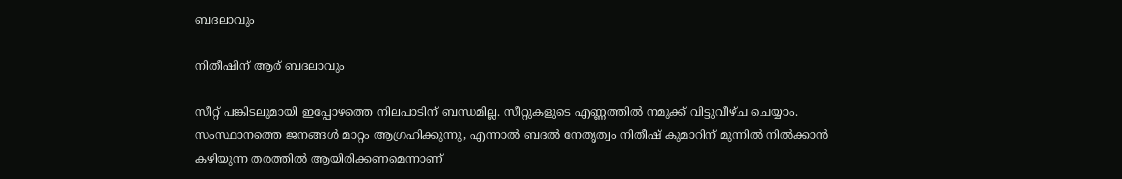ബദലാവും

നിതീഷിന് ആര് ബദലാവും

സീറ്റ് പങ്കിടലുമായി ഇപ്പോഴത്തെ നിലപാടിന് ബന്ധമില്ല. സീറ്റുകളുടെ എണ്ണത്തിൽ നമുക്ക് വിട്ടുവീഴ്ച ചെയ്യാം. സംസ്ഥാനത്തെ ജനങ്ങൾ മാറ്റം ആഗ്രഹിക്കുന്നു, എന്നാൽ ബദൽ നേതൃത്വം നിതീഷ് കുമാറിന് മുന്നിൽ നിൽക്കാൻ കഴിയുന്ന തരത്തിൽ ആയിരിക്കണമെന്നാണ്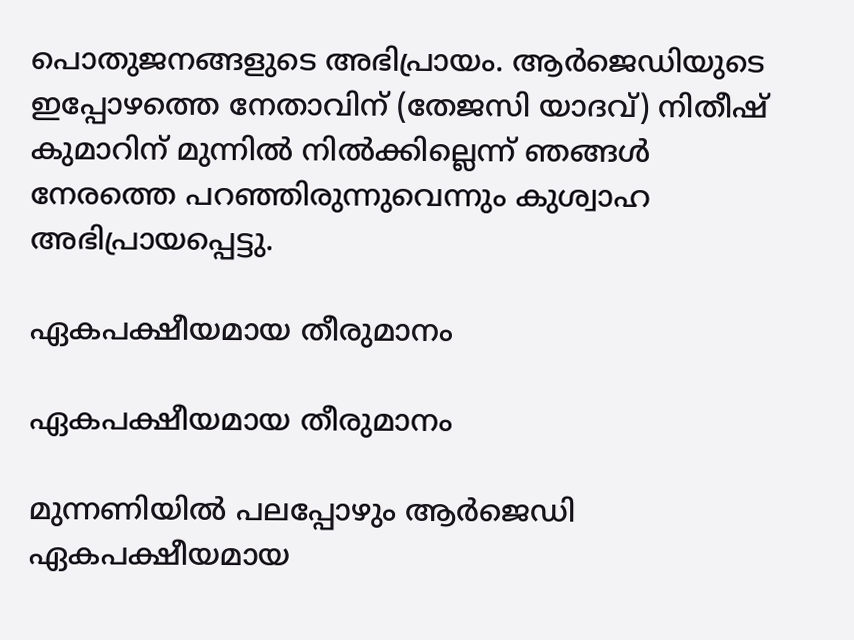പൊതുജനങ്ങളുടെ അഭിപ്രായം. ആർ‌ജെഡിയുടെ ഇപ്പോഴത്തെ നേതാവിന് (തേജസി യാദവ്) നിതീഷ് കുമാറിന് മുന്നിൽ നിൽക്കില്ലെന്ന് ഞങ്ങൾ നേരത്തെ പറഞ്ഞിരുന്നുവെന്നും കുശ്വാഹ അഭിപ്രായപ്പെട്ടു.

ഏകപക്ഷീയമായ തീരുമാനം

ഏകപക്ഷീയമായ തീരുമാനം

മുന്നണിയില്‍ പലപ്പോഴും ആര്‍ജെഡി ഏകപക്ഷീയമായ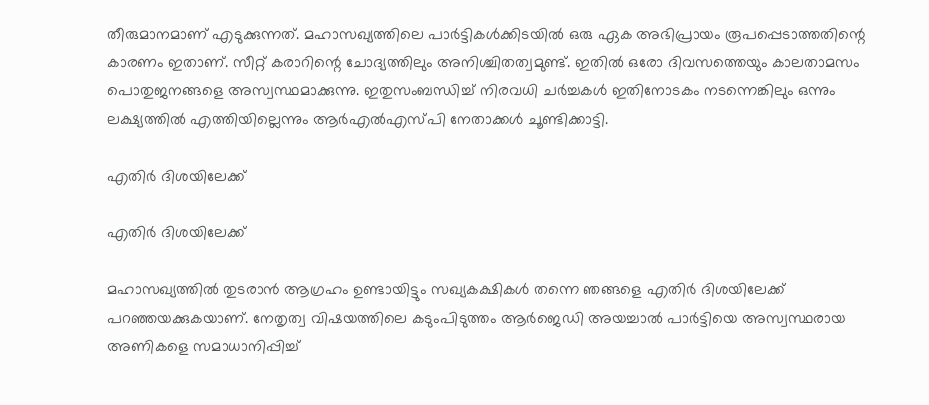തീരുമാനമാണ് എടുക്കുന്നത്. മഹാസഖ്യത്തിലെ പാർട്ടികൾക്കിടയിൽ ഒരു ഏക അഭിപ്രായം രൂപപ്പെടാത്തതിന്റെ കാരണം ഇതാണ്. സീറ്റ് കരാറിന്റെ ചോദ്യത്തിലും അനിശ്ചിതത്വമുണ്ട്. ഇതിൽ ഒരോ ദിവസത്തെയും കാലതാമസം പൊതുജനങ്ങളെ അസ്വസ്ഥമാക്കുന്നു. ഇതുസംബന്ധിച്ച് നിരവധി ചർച്ചകൾ ഇതിനോടകം നടന്നെങ്കിലും ഒന്നും ലക്ഷ്യത്തില്‍ എത്തിയില്ലെന്നും ആര്‍എല്‍എസ്പി നേതാക്കള്‍ ചൂണ്ടിക്കാട്ടി.

എതിര്‍ ദിശയിലേക്ക്

എതിര്‍ ദിശയിലേക്ക്

മഹാസഖ്യത്തില്‍ തുടരാന്‍ ആഗ്രഹം ഉണ്ടായിട്ടും സഖ്യകക്ഷികള്‍ തന്നെ ഞങ്ങളെ എതിര്‍ ദിശയിലേക്ക് പറഞ്ഞയക്കുകയാണ്. നേതൃത്വ വിഷയത്തിലെ കടുംപിടുത്തം ആര്‍ജെഡി അയച്ചാല്‍ പാര്‍ട്ടിയെ അസ്വസ്ഥരായ അണികളെ സമാധാനിപ്പിച്ച്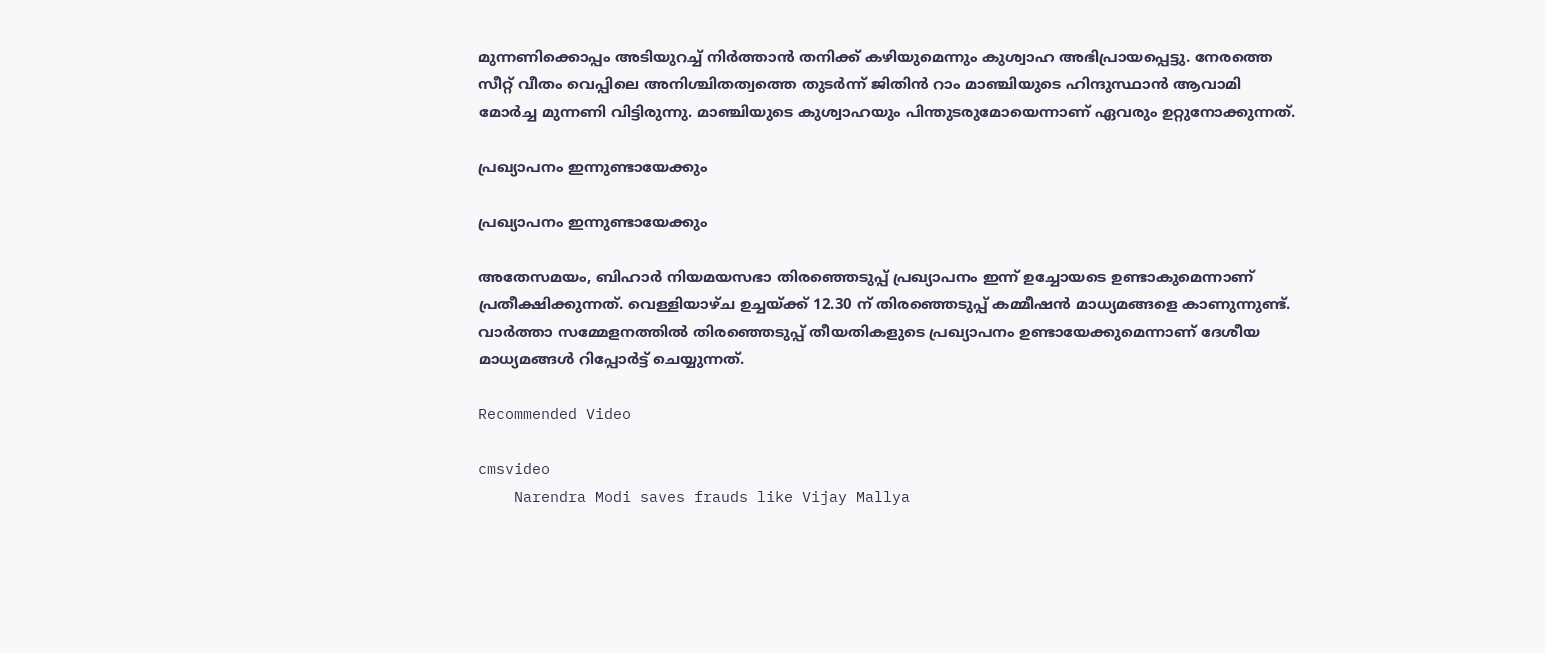മുന്നണിക്കൊപ്പം അടിയുറച്ച് നിര്‍ത്താന്‍ തനിക്ക് കഴിയുമെന്നും കുശ്വാഹ അഭിപ്രായപ്പെട്ടു. നേരത്തെ സീറ്റ് വീതം വെപ്പിലെ അനിശ്ചിതത്വത്തെ തുടര്‍ന്ന് ജിതിന്‍ റാം മാഞ്ചിയുടെ ഹിന്ദുസ്ഥാന്‍ ആവാമി മോര്‍ച്ച മുന്നണി വിട്ടിരുന്നു. മാഞ്ചിയുടെ കുശ്വാഹയും പിന്തുടരുമോയെന്നാണ് ഏവരും ഉറ്റുനോക്കുന്നത്.

പ്രഖ്യാപനം ഇന്നുണ്ടായേക്കും

പ്രഖ്യാപനം ഇന്നുണ്ടായേക്കും

അതേസമയം, ബിഹാര്‍ നിയമയസഭാ തിരഞ്ഞെടുപ്പ് പ്രഖ്യാപനം ഇന്ന് ഉച്ചോയടെ ഉണ്ടാകുമെന്നാണ് പ്രതീക്ഷിക്കുന്നത്. വെള്ളിയാഴ്ച ഉച്ചയ്ക്ക് 12.30 ന് തിരഞ്ഞെടുപ്പ് കമ്മീഷന്‍ മാധ്യമങ്ങളെ കാണുന്നുണ്ട്. വാര്‍ത്താ സമ്മേളനത്തില്‍ തിരഞ്ഞെടുപ്പ് തീയതികളുടെ പ്രഖ്യാപനം ഉണ്ടായേക്കുമെന്നാണ് ദേശീയ മാധ്യമങ്ങള്‍ റിപ്പോര്‍ട്ട് ചെയ്യുന്നത്.

Recommended Video

cmsvideo
    Narendra Modi saves frauds like Vijay Mallya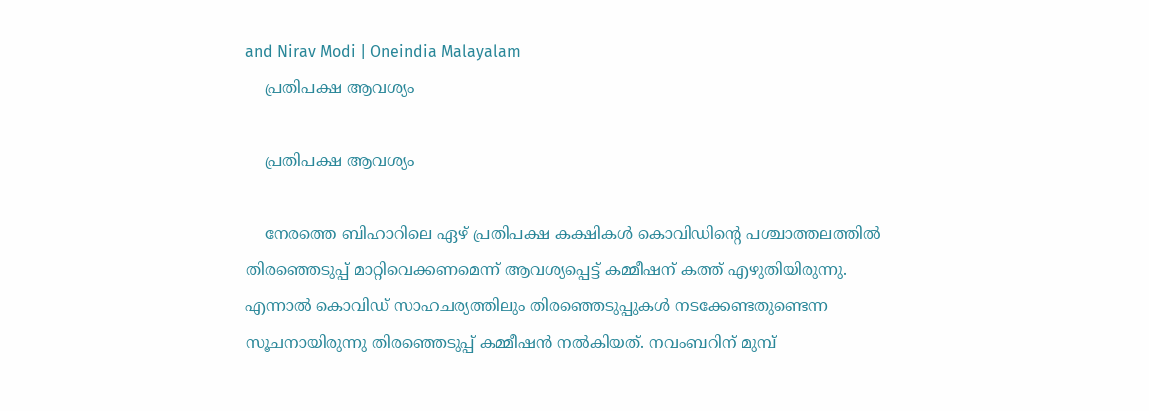and Nirav Modi | Oneindia Malayalam
    പ്രതിപക്ഷ ആവശ്യം

    പ്രതിപക്ഷ ആവശ്യം

    നേരത്തെ ബിഹാറിലെ ഏഴ് പ്രതിപക്ഷ കക്ഷികള്‍ കൊവിഡിന്‍റെ പശ്ചാത്തലത്തില്‍ തിരഞ്ഞെടുപ്പ് മാറ്റിവെക്കണമെന്ന് ആവശ്യപ്പെട്ട് കമ്മീഷന് കത്ത് എഴുതിയിരുന്നു. എന്നാല്‍ കൊവിഡ് സാഹചര്യത്തിലും തിരഞ്ഞെടുപ്പുകള്‍ നടക്കേണ്ടതുണ്ടെന്ന സൂചനായിരുന്നു തിരഞ്ഞെടുപ്പ് കമ്മീഷന്‍ നല്‍കിയത്. നവംബറിന് മുമ്പ്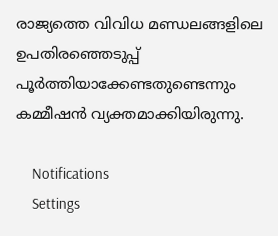രാജ്യത്തെ വിവിധ മണ്ഡലങ്ങളിലെ ഉപതിരഞ്ഞെടുപ്പ് പൂര്‍ത്തിയാക്കേണ്ടതുണ്ടെന്നും കമ്മീഷന്‍ വ്യക്തമാക്കിയിരുന്നു.

    Notifications
    Settings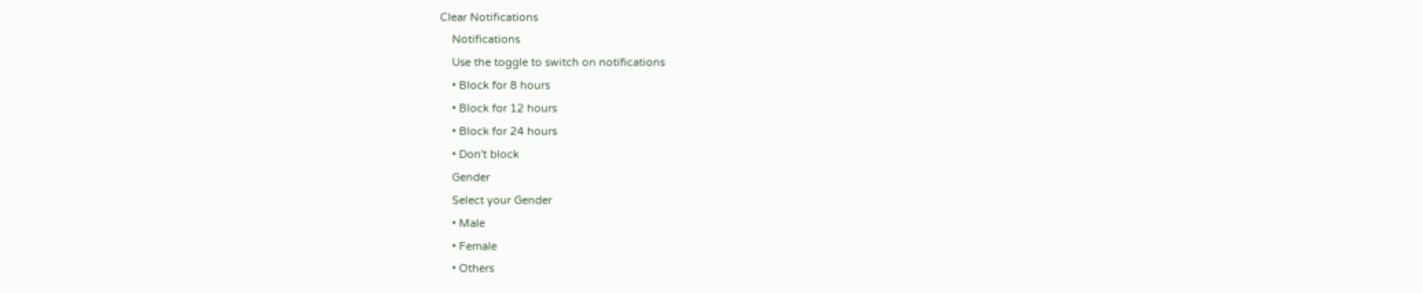Clear Notifications
    Notifications
    Use the toggle to switch on notifications
    • Block for 8 hours
    • Block for 12 hours
    • Block for 24 hours
    • Don't block
    Gender
    Select your Gender
    • Male
    • Female
    • Others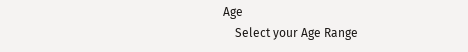Age
    Select your Age Range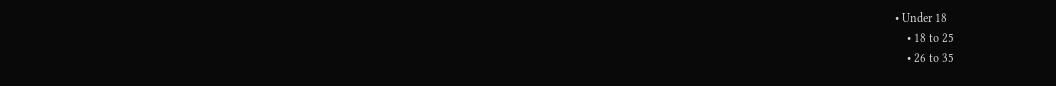• Under 18
    • 18 to 25
    • 26 to 35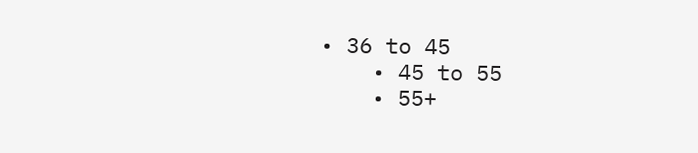• 36 to 45
    • 45 to 55
    • 55+